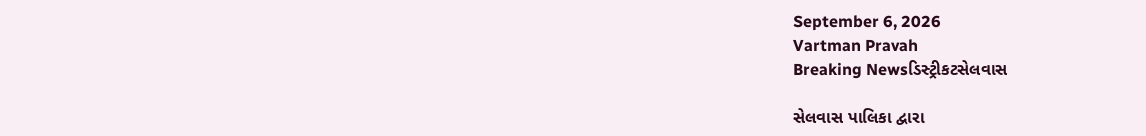September 6, 2026
Vartman Pravah
Breaking Newsડિસ્ટ્રીકટસેલવાસ

સેલવાસ પાલિકા દ્વારા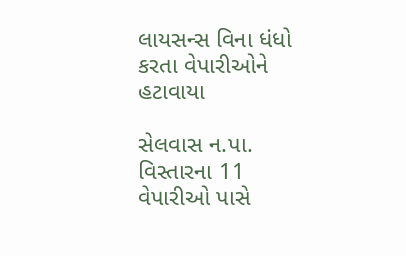લાયસન્‍સ વિના ધંધો કરતા વેપારીઓને હટાવાયા

સેલવાસ ન.પા. વિસ્‍તારના 11 વેપારીઓ પાસે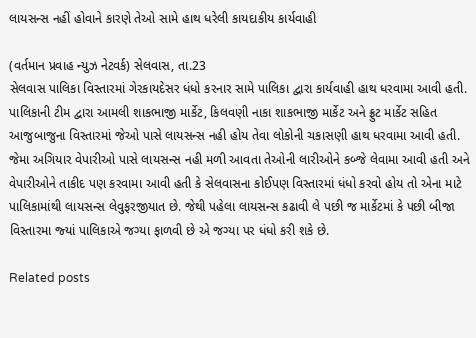લાયસન્‍સ નહીં હોવાને કારણે તેઓ સામે હાથ ધરેલી કાયદાકીય કાર્યવાહી

(વર્તમાન પ્રવાહ ન્‍યુઝ નેટવર્ક) સેલવાસ, તા.23
સેલવાસ પાલિકા વિસ્‍તારમાં ગેરકાયદેસર ધંધો કરનાર સામે પાલિકા દ્વારા કાર્યવાહી હાથ ધરવામા આવી હતી.
પાલિકાની ટીમ દ્વારા આમલી શાકભાજી માર્કેટ, કિલવણી નાકા શાકભાજી માર્કેટ અને ફ્રુટ માર્કેટ સહિત આજુબાજુના વિસ્‍તારમાં જેઓ પાસે લાયસન્‍સ નહી હોય તેવા લોકોની ચકાસણી હાથ ધરવામા આવી હતી. જેમા અગિયાર વેપારીઓ પાસે લાયસન્‍સ નહી મળી આવતા તેઓની લારીઓને કબ્‍જે લેવામા આવી હતી અને વેપારીઓને તાકીદ પણ કરવામા આવી હતી કે સેલવાસના કોઈપણ વિસ્‍તારમાં ધંધો કરવો હોય તો એના માટે પાલિકામાંથી લાયસન્‍સ લેવુફરજીયાત છે. જેથી પહેલા લાયસન્‍સ કઢાવી લે પછી જ માર્કેટમાં કે પછી બીજા વિસ્‍તારમા જ્‍યાં પાલિકાએ જગ્‍યા ફાળવી છે એ જગ્‍યા પર ધંધો કરી શકે છે.

Related posts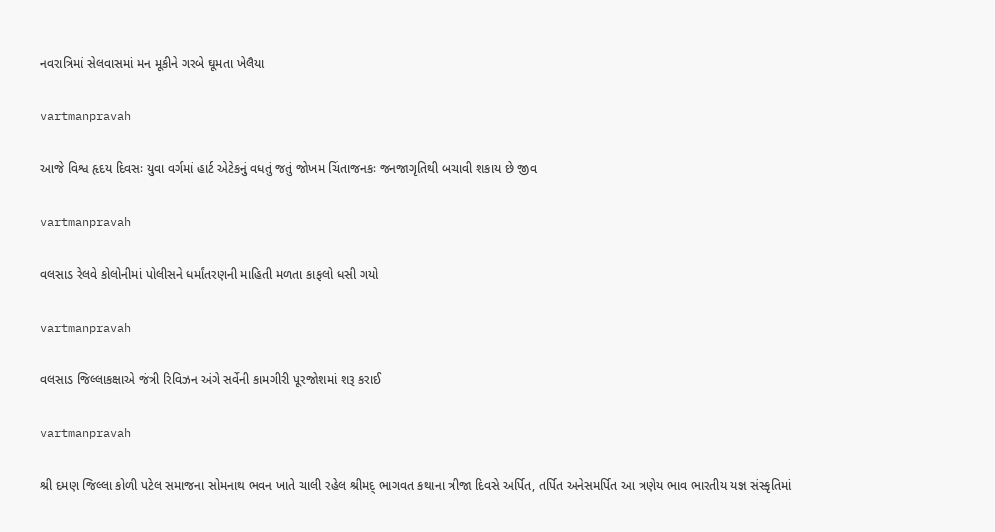નવરાત્રિમાં સેલવાસમાં મન મૂકીને ગરબે ઘૂમતા ખેલૈયા

vartmanpravah

આજે વિશ્વ હૃદય દિવસઃ યુવા વર્ગમાં હાર્ટ એટેકનું વધતું જતું જોખમ ચિંતાજનકઃ જનજાગૃતિથી બચાવી શકાય છે જીવ

vartmanpravah

વલસાડ રેલવે કોલોનીમાં પોલીસને ધર્માંતરણની માહિતી મળતા કાફલો ધસી ગયો

vartmanpravah

વલસાડ જિલ્લાકક્ષાએ જંત્રી રિવિઝન અંગે સર્વેની કામગીરી પૂરજોશમાં શરૂ કરાઈ

vartmanpravah

શ્રી દમણ જિલ્લા કોળી પટેલ સમાજના સોમનાથ ભવન ખાતે ચાલી રહેલ શ્રીમદ્‌ ભાગવત કથાના ત્રીજા દિવસે અર્પિત, તર્પિત અનેસમર્પિત આ ત્રણેય ભાવ ભારતીય યજ્ઞ સંસ્‍કૃતિમાં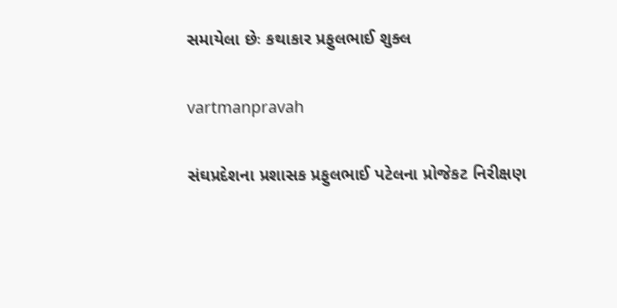સમાયેલા છેઃ કથાકાર પ્રફુલભાઈ શુક્‍લ

vartmanpravah

સંઘપ્રદેશના પ્રશાસક પ્રફુલભાઈ પટેલના પ્રોજેકટ નિરીક્ષણ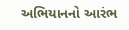અભિયાનનો આરંભ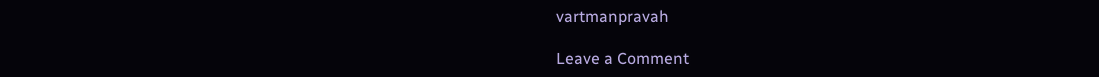vartmanpravah

Leave a Comment